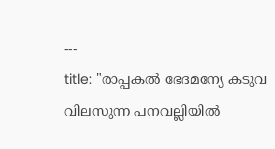---
title: "രാപ്പകല്‍ ഭേദമന്യേ കടുവ വിലസുന്ന പനവല്ലിയില്‍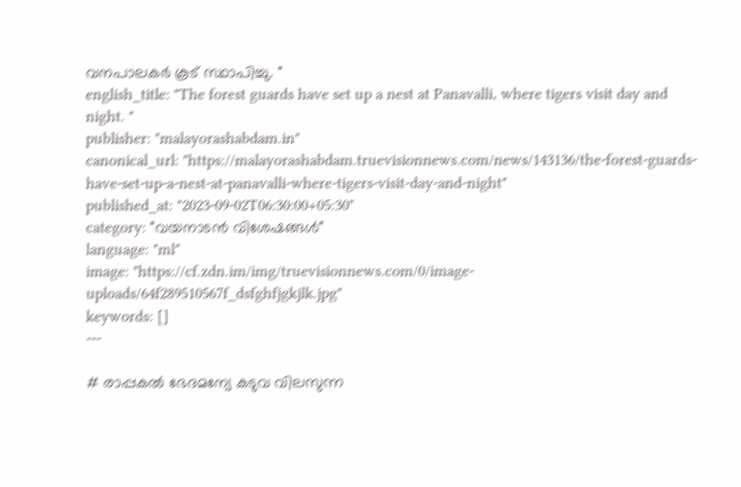വനപാലകര്‍ കൂട് സ്ഥാപിച്ചു. "
english_title: "The forest guards have set up a nest at Panavalli, where tigers visit day and night. "
publisher: "malayorashabdam.in"
canonical_url: "https://malayorashabdam.truevisionnews.com/news/143136/the-forest-guards-have-set-up-a-nest-at-panavalli-where-tigers-visit-day-and-night"
published_at: "2023-09-02T06:30:00+05:30"
category: "വയനാടന്‍ വിശേഷങ്ങള്‍"
language: "ml"
image: "https://cf.zdn.im/img/truevisionnews.com/0/image-uploads/64f289510567f_dsfghfjgkjlk.jpg"
keywords: []
---

# രാപ്പകല്‍ ഭേദമന്യേ കടുവ വിലസുന്ന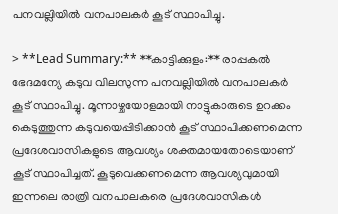പനവല്ലിയില്‍ വനപാലകര്‍ കൂട് സ്ഥാപിച്ചു.

> **Lead Summary:** **കാട്ടിക്കുളം:** രാപ്പകല്‍ ഭേദമന്യേ കടുവ വിലസുന്ന പനവല്ലിയില്‍ വനപാലകര്‍ കൂട് സ്ഥാപിച്ചു. മൂന്നാഴ്ചയോളമായി നാട്ടുകാരുടെ ഉറക്കം കെടുത്തുന്ന കടുവയെപ്പിടിക്കാന്‍ കൂട് സ്ഥാപിക്കണമെന്ന പ്രദേശവാസികളുടെ ആവശ്യം ശക്തമായതോടെയാണ് കൂട് സ്ഥാപിച്ചത്. കൂടുവെക്കണമെന്ന ആവശ്യവുമായി ഇന്നലെ രാത്രി വനപാലകരെ പ്രദേശവാസികള്‍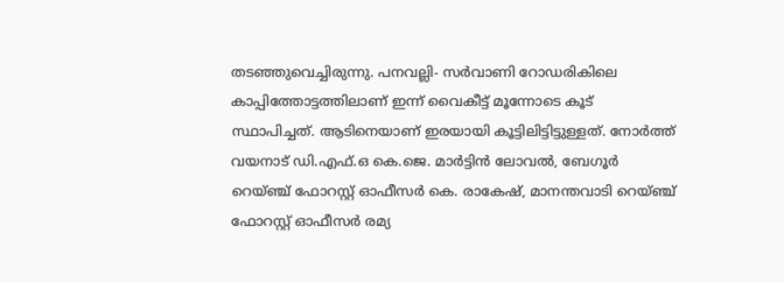തടഞ്ഞുവെച്ചിരുന്നു. പനവല്ലി- സര്‍വാണി റോഡരികിലെ കാപ്പിത്തോട്ടത്തിലാണ് ഇന്ന് വൈകീട്ട് മൂന്നോടെ കൂട് സ്ഥാപിച്ചത്. ആടിനെയാണ് ഇരയായി കൂട്ടിലിട്ടിട്ടുള്ളത്. നോര്‍ത്ത് വയനാട് ഡി.എഫ്.ഒ കെ.ജെ. മാര്‍ട്ടിന്‍ ലോവല്‍, ബേഗൂര്‍ റെയ്ഞ്ച് ഫോറസ്റ്റ് ഓഫീസര്‍ കെ. രാകേഷ്, മാനന്തവാടി റെയ്ഞ്ച് ഫോറസ്റ്റ് ഓഫീസര്‍ രമ്യ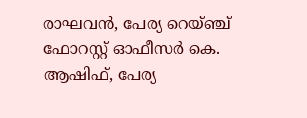രാഘവന്‍, പേര്യ റെയ്ഞ്ച് ഫോറസ്റ്റ് ഓഫീസര്‍ കെ. ആഷിഫ്, പേര്യ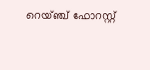റെയ്ഞ്ച് ഫോറസ്റ്റ്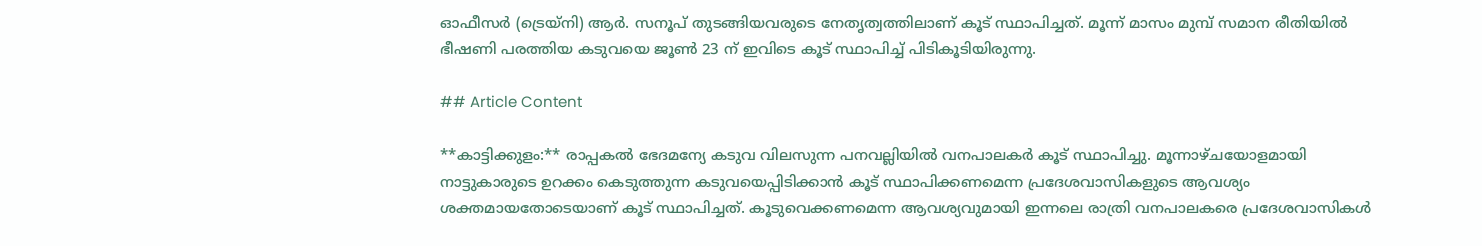ഓഫീസര്‍ (ട്രെയ്നി) ആര്‍. സനൂപ് തുടങ്ങിയവരുടെ നേതൃത്വത്തിലാണ് കൂട് സ്ഥാപിച്ചത്. മൂന്ന് മാസം മുമ്പ് സമാന രീതിയില്‍ ഭീഷണി പരത്തിയ കടുവയെ ജൂണ്‍ 23 ന് ഇവിടെ കൂട് സ്ഥാപിച്ച് പിടികൂടിയിരുന്നു.

## Article Content

**കാട്ടിക്കുളം:** രാപ്പകല്‍ ഭേദമന്യേ കടുവ വിലസുന്ന പനവല്ലിയില്‍ വനപാലകര്‍ കൂട് സ്ഥാപിച്ചു. മൂന്നാഴ്ചയോളമായി നാട്ടുകാരുടെ ഉറക്കം കെടുത്തുന്ന കടുവയെപ്പിടിക്കാന്‍ കൂട് സ്ഥാപിക്കണമെന്ന പ്രദേശവാസികളുടെ ആവശ്യം ശക്തമായതോടെയാണ് കൂട് സ്ഥാപിച്ചത്. കൂടുവെക്കണമെന്ന ആവശ്യവുമായി ഇന്നലെ രാത്രി വനപാലകരെ പ്രദേശവാസികള്‍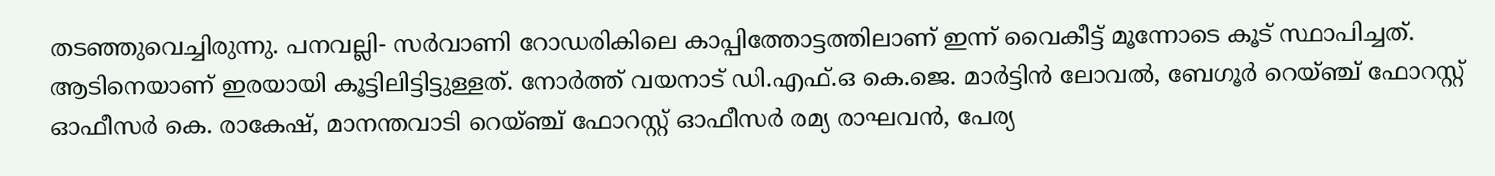തടഞ്ഞുവെച്ചിരുന്നു. പനവല്ലി- സര്‍വാണി റോഡരികിലെ കാപ്പിത്തോട്ടത്തിലാണ് ഇന്ന് വൈകീട്ട് മൂന്നോടെ കൂട് സ്ഥാപിച്ചത്. ആടിനെയാണ് ഇരയായി കൂട്ടിലിട്ടിട്ടുള്ളത്. നോര്‍ത്ത് വയനാട് ഡി.എഫ്.ഒ കെ.ജെ. മാര്‍ട്ടിന്‍ ലോവല്‍, ബേഗൂര്‍ റെയ്ഞ്ച് ഫോറസ്റ്റ് ഓഫീസര്‍ കെ. രാകേഷ്, മാനന്തവാടി റെയ്ഞ്ച് ഫോറസ്റ്റ് ഓഫീസര്‍ രമ്യ രാഘവന്‍, പേര്യ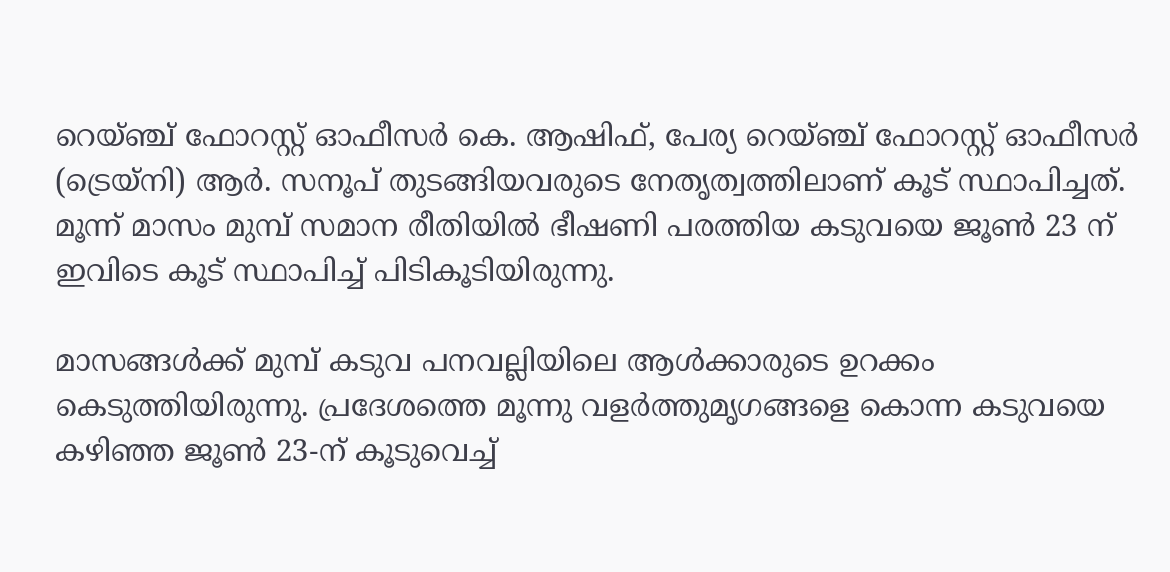റെയ്ഞ്ച് ഫോറസ്റ്റ് ഓഫീസര്‍ കെ. ആഷിഫ്, പേര്യ റെയ്ഞ്ച് ഫോറസ്റ്റ് ഓഫീസര്‍ (ട്രെയ്നി) ആര്‍. സനൂപ് തുടങ്ങിയവരുടെ നേതൃത്വത്തിലാണ് കൂട് സ്ഥാപിച്ചത്. മൂന്ന് മാസം മുമ്പ് സമാന രീതിയില്‍ ഭീഷണി പരത്തിയ കടുവയെ ജൂണ്‍ 23 ന് ഇവിടെ കൂട് സ്ഥാപിച്ച് പിടികൂടിയിരുന്നു.

മാസങ്ങള്‍ക്ക് മുമ്പ് കടുവ പനവല്ലിയിലെ ആള്‍ക്കാരുടെ ഉറക്കം കെടുത്തിയിരുന്നു. പ്രദേശത്തെ മൂന്നു വളര്‍ത്തുമൃഗങ്ങളെ കൊന്ന കടുവയെ കഴിഞ്ഞ ജൂണ്‍ 23-ന് കൂടുവെച്ച്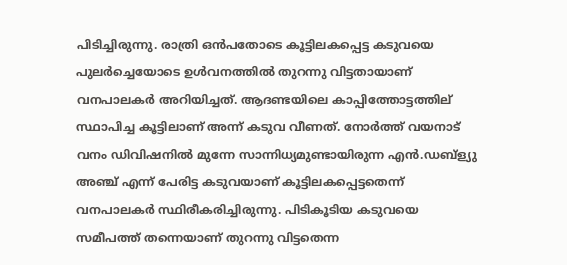പിടിച്ചിരുന്നു. രാത്രി ഒന്‍പതോടെ കൂട്ടിലകപ്പെട്ട കടുവയെ പുലര്‍ച്ചെയോടെ ഉള്‍വനത്തില്‍ തുറന്നു വിട്ടതായാണ് വനപാലകര്‍ അറിയിച്ചത്. ആദണ്ടയിലെ കാപ്പിത്തോട്ടത്തില് സ്ഥാപിച്ച കൂട്ടിലാണ് അന്ന് കടുവ വീണത്. നോര്‍ത്ത് വയനാട് വനം ഡിവിഷനില്‍ മുന്നേ സാന്നിധ്യമുണ്ടായിരുന്ന എന്‍.ഡബ്‌ള്യു അഞ്ച് എന്ന് പേരിട്ട കടുവയാണ് കൂട്ടിലകപ്പെട്ടതെന്ന് വനപാലകര്‍ സ്ഥിരീകരിച്ചിരുന്നു. പിടികൂടിയ കടുവയെ സമീപത്ത് തന്നെയാണ് തുറന്നു വിട്ടതെന്ന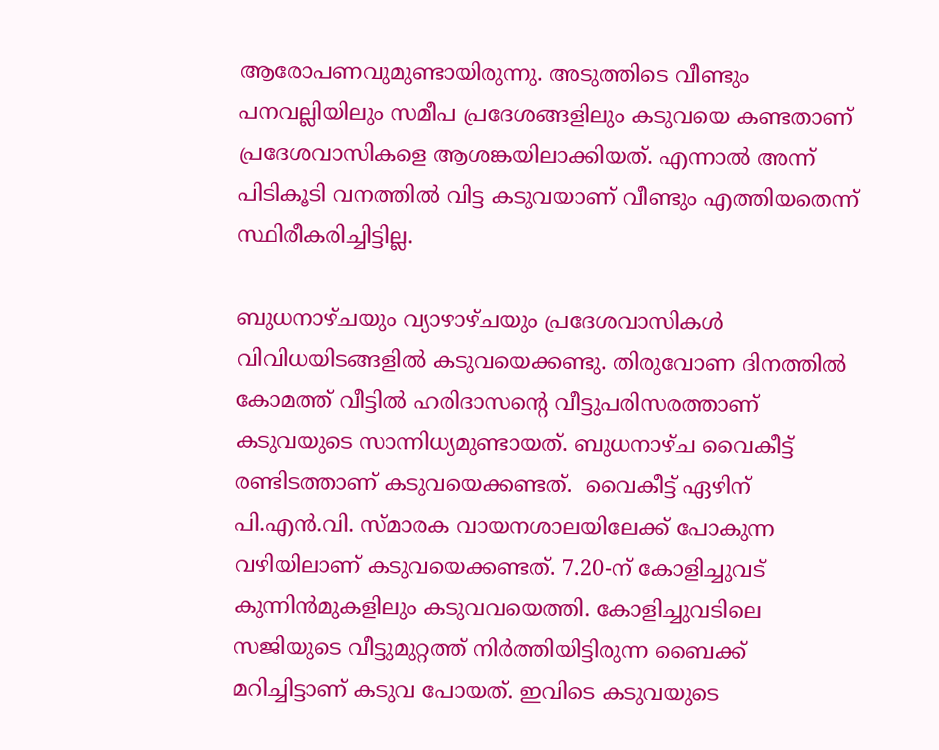ആരോപണവുമുണ്ടായിരുന്നു. അടുത്തിടെ വീണ്ടും പനവല്ലിയിലും സമീപ പ്രദേശങ്ങളിലും കടുവയെ കണ്ടതാണ് പ്രദേശവാസികളെ ആശങ്കയിലാക്കിയത്. എന്നാല്‍ അന്ന് പിടികൂടി വനത്തില്‍ വിട്ട കടുവയാണ് വീണ്ടും എത്തിയതെന്ന് സ്ഥിരീകരിച്ചിട്ടില്ല.

ബുധനാഴ്ചയും വ്യാഴാഴ്ചയും പ്രദേശവാസികള്‍ വിവിധയിടങ്ങളില്‍ കടുവയെക്കണ്ടു. തിരുവോണ ദിനത്തില്‍ കോമത്ത് വീട്ടില്‍ ഹരിദാസന്റെ വീട്ടുപരിസരത്താണ് കടുവയുടെ സാന്നിധ്യമുണ്ടായത്. ബുധനാഴ്ച വൈകീട്ട് രണ്ടിടത്താണ് കടുവയെക്കണ്ടത്.  വൈകീട്ട് ഏഴിന് പി.എന്‍.വി. സ്മാരക വായനശാലയിലേക്ക് പോകുന്ന വഴിയിലാണ് കടുവയെക്കണ്ടത്. 7.20-ന് കോളിച്ചുവട് കുന്നിന്‍മുകളിലും കടുവവയെത്തി. കോളിച്ചുവടിലെ സജിയുടെ വീട്ടുമുറ്റത്ത് നിര്‍ത്തിയിട്ടിരുന്ന ബൈക്ക് മറിച്ചിട്ടാണ് കടുവ പോയത്. ഇവിടെ കടുവയുടെ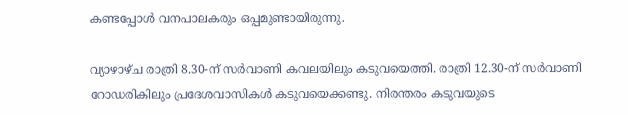കണ്ടപ്പോള്‍ വനപാലകരും ഒപ്പമുണ്ടായിരുന്നു.

വ്യാഴാഴ്ച രാത്രി 8.30-ന് സര്‍വാണി കവലയിലും കടുവയെത്തി. രാത്രി 12.30-ന് സര്‍വാണി റോഡരികിലും പ്രദേശവാസികള്‍ കടുവയെക്കണ്ടു. നിരന്തരം കടുവയുടെ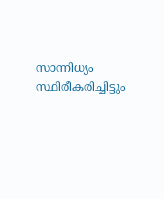സാന്നിധ്യം സ്ഥിരീകരിച്ചിട്ടും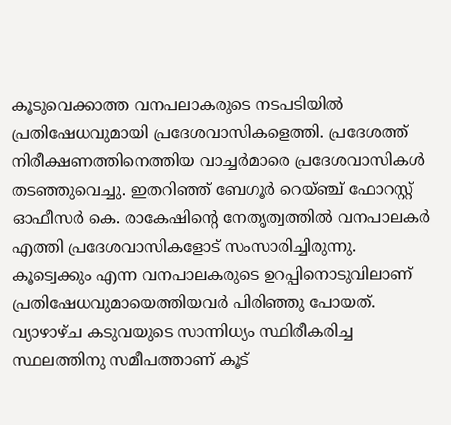കൂടുവെക്കാത്ത വനപലാകരുടെ നടപടിയില്‍ പ്രതിഷേധവുമായി പ്രദേശവാസികളെത്തി. പ്രദേശത്ത് നിരീക്ഷണത്തിനെത്തിയ വാച്ചര്‍മാരെ പ്രദേശവാസികള്‍ തടഞ്ഞുവെച്ചു. ഇതറിഞ്ഞ് ബേഗൂര്‍ റെയ്ഞ്ച് ഫോറസ്റ്റ് ഓഫീസര്‍ കെ. രാകേഷിന്റെ നേതൃത്വത്തില്‍ വനപാലകര്‍ എത്തി പ്രദേശവാസികളോട് സംസാരിച്ചിരുന്നു. കൂട്വെക്കും എന്ന വനപാലകരുടെ ഉറപ്പിനൊടുവിലാണ് പ്രതിഷേധവുമായെത്തിയവര്‍ പിരിഞ്ഞു പോയത്. വ്യാഴാഴ്ച കടുവയുടെ സാന്നിധ്യം സ്ഥിരീകരിച്ച സ്ഥലത്തിനു സമീപത്താണ് കൂട്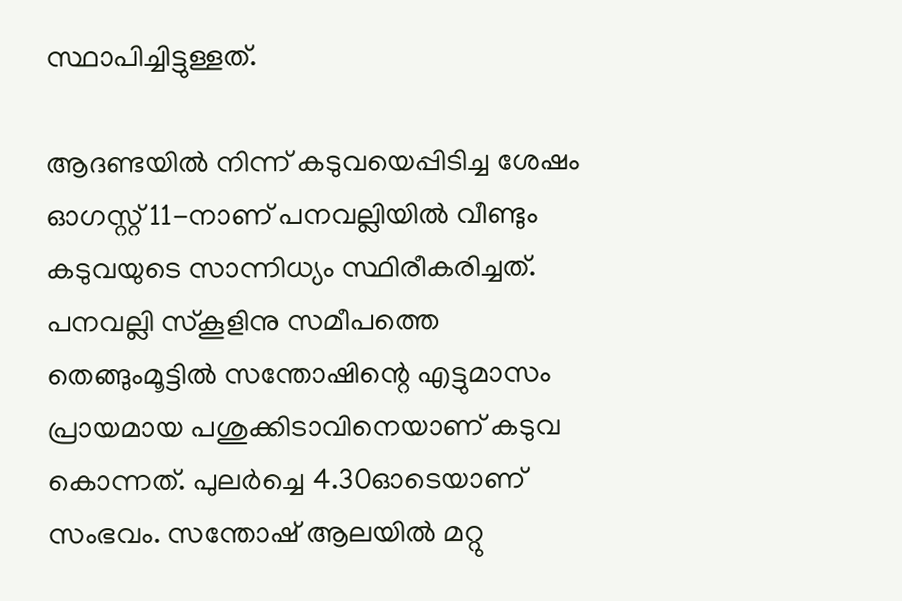സ്ഥാപിച്ചിട്ടുള്ളത്.

ആദണ്ടയില്‍ നിന്ന് കടുവയെപ്പിടിച്ച ശേഷം ഓഗസ്റ്റ് 11-നാണ് പനവല്ലിയില്‍ വീണ്ടും കടുവയുടെ സാന്നിധ്യം സ്ഥിരീകരിച്ചത്. പനവല്ലി സ്‌കൂളിനു സമീപത്തെ തെങ്ങുംമൂട്ടില്‍ സന്തോഷിന്റെ എട്ടുമാസം പ്രായമായ പശുക്കിടാവിനെയാണ് കടുവ കൊന്നത്. പുലര്‍ച്ചെ 4.30ഓടെയാണ് സംഭവം. സന്തോഷ് ആലയില്‍ മറ്റു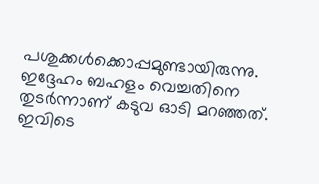പശുക്കള്‍ക്കൊപ്പമുണ്ടായിരുന്നു. ഇദ്ദേഹം ബഹളം വെച്ചതിനെ തുടര്‍ന്നാണ് കടുവ ഓടി മറഞ്ഞത്. ഇവിടെ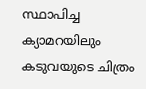സ്ഥാപിച്ച ക്യാമറയിലും കടുവയുടെ ചിത്രം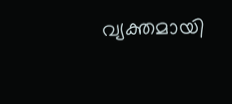വ്യക്തമായി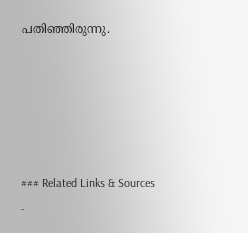പതിഞ്ഞിരുന്നു.





### Related Links & Sources
-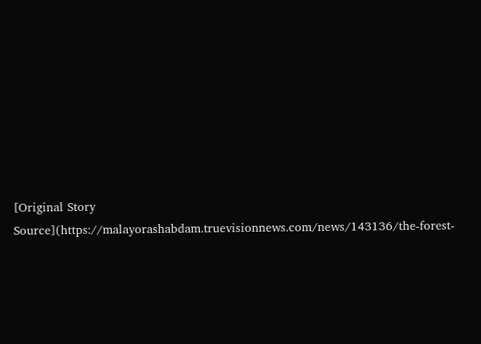[Original Story Source](https://malayorashabdam.truevisionnews.com/news/143136/the-forest-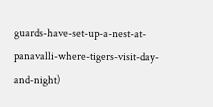guards-have-set-up-a-nest-at-panavalli-where-tigers-visit-day-and-night)